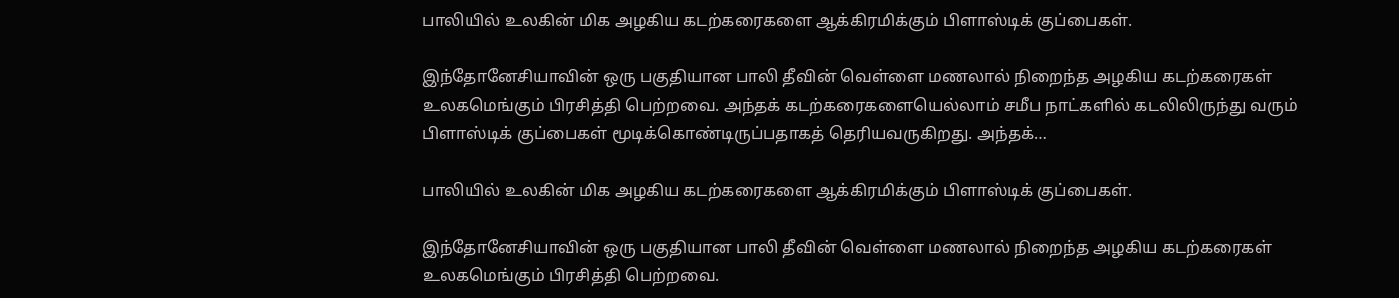பாலியில் உலகின் மிக அழகிய கடற்கரைகளை ஆக்கிரமிக்கும் பிளாஸ்டிக் குப்பைகள்.

இந்தோனேசியாவின் ஒரு பகுதியான பாலி தீவின் வெள்ளை மணலால் நிறைந்த அழகிய கடற்கரைகள் உலகமெங்கும் பிரசித்தி பெற்றவை. அந்தக் கடற்கரைகளையெல்லாம் சமீப நாட்களில் கடலிலிருந்து வரும் பிளாஸ்டிக் குப்பைகள் மூடிக்கொண்டிருப்பதாகத் தெரியவருகிறது. அந்தக்…

பாலியில் உலகின் மிக அழகிய கடற்கரைகளை ஆக்கிரமிக்கும் பிளாஸ்டிக் குப்பைகள்.

இந்தோனேசியாவின் ஒரு பகுதியான பாலி தீவின் வெள்ளை மணலால் நிறைந்த அழகிய கடற்கரைகள் உலகமெங்கும் பிரசித்தி பெற்றவை.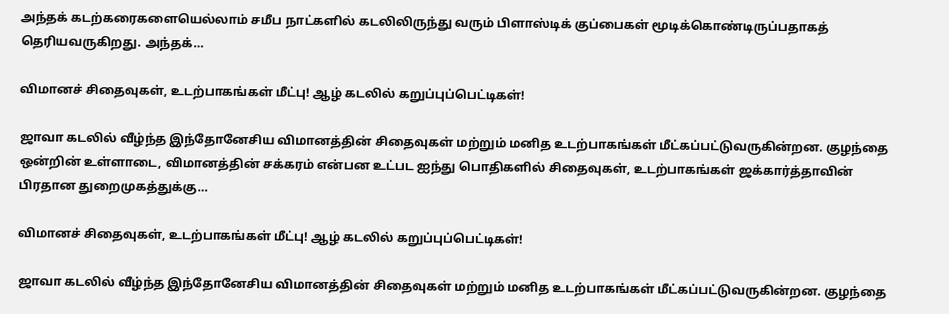அந்தக் கடற்கரைகளையெல்லாம் சமீப நாட்களில் கடலிலிருந்து வரும் பிளாஸ்டிக் குப்பைகள் மூடிக்கொண்டிருப்பதாகத் தெரியவருகிறது. அந்தக்…

விமானச் சிதைவுகள், உடற்பாகங்கள் மீட்பு! ஆழ் கடலில் கறுப்புப்பெட்டிகள்!

ஜாவா கடலில் வீழ்ந்த இந்தோனேசிய விமானத்தின் சிதைவுகள் மற்றும் மனித உடற்பாகங்கள் மீட்கப்பட்டுவருகின்றன. குழந்தை ஒன்றின் உள்ளாடை, விமானத்தின் சக்கரம் என்பன உட்பட ஐந்து பொதிகளில் சிதைவுகள், உடற்பாகங்கள் ஜக்கார்த்தாவின் பிரதான துறைமுகத்துக்கு…

விமானச் சிதைவுகள், உடற்பாகங்கள் மீட்பு! ஆழ் கடலில் கறுப்புப்பெட்டிகள்!

ஜாவா கடலில் வீழ்ந்த இந்தோனேசிய விமானத்தின் சிதைவுகள் மற்றும் மனித உடற்பாகங்கள் மீட்கப்பட்டுவருகின்றன. குழந்தை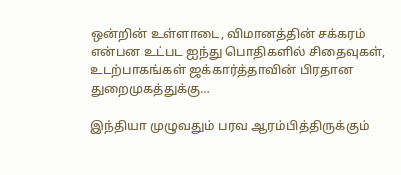ஒன்றின் உள்ளாடை, விமானத்தின் சக்கரம் என்பன உட்பட ஐந்து பொதிகளில் சிதைவுகள், உடற்பாகங்கள் ஜக்கார்த்தாவின் பிரதான துறைமுகத்துக்கு…

இந்தியா முழுவதும் பரவ ஆரம்பித்திருக்கும்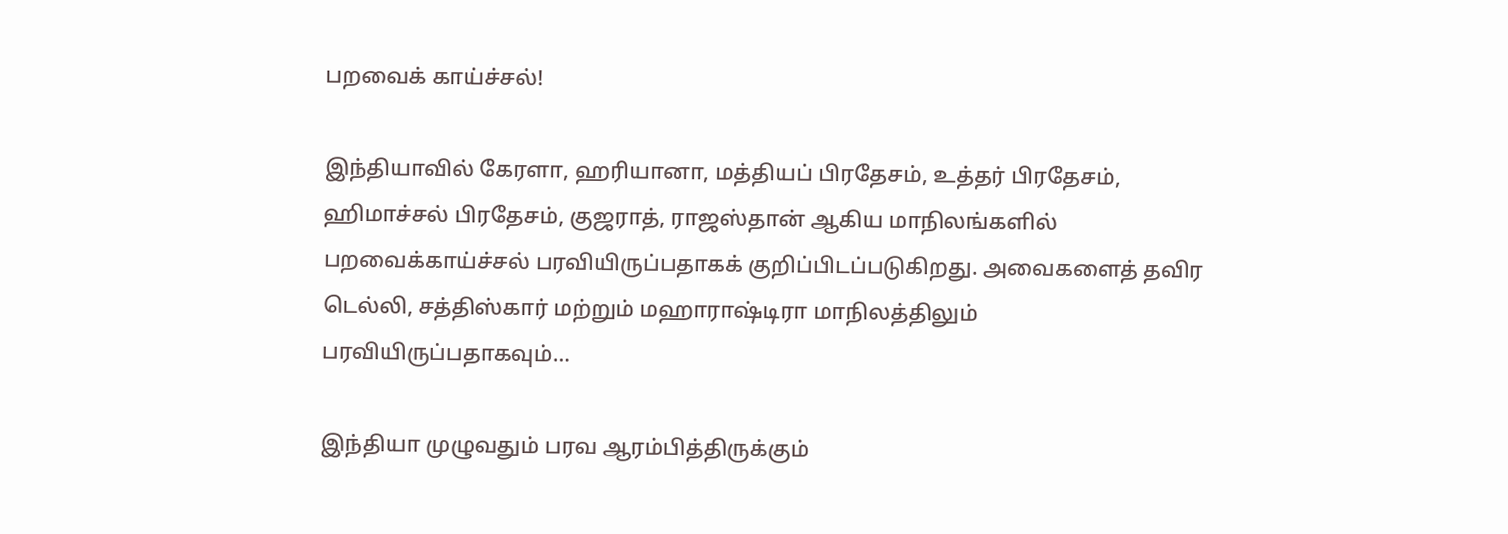பறவைக் காய்ச்சல்!

இந்தியாவில் கேரளா, ஹரியானா, மத்தியப் பிரதேசம், உத்தர் பிரதேசம், ஹிமாச்சல் பிரதேசம், குஜராத், ராஜஸ்தான் ஆகிய மாநிலங்களில் பறவைக்காய்ச்சல் பரவியிருப்பதாகக் குறிப்பிடப்படுகிறது. அவைகளைத் தவிர டெல்லி, சத்திஸ்கார் மற்றும் மஹாராஷ்டிரா மாநிலத்திலும் பரவியிருப்பதாகவும்…

இந்தியா முழுவதும் பரவ ஆரம்பித்திருக்கும்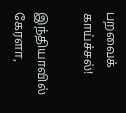பறவைக் காய்ச்சல்!

இந்தியாவில் கேரளா,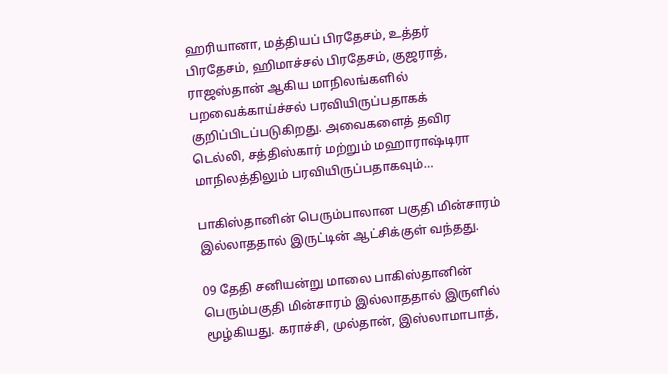ஹரியானா, மத்தியப் பிரதேசம், உத்தர் பிரதேசம், ஹிமாச்சல் பிரதேசம், குஜராத், ராஜஸ்தான் ஆகிய மாநிலங்களில் பறவைக்காய்ச்சல் பரவியிருப்பதாகக் குறிப்பிடப்படுகிறது. அவைகளைத் தவிர டெல்லி, சத்திஸ்கார் மற்றும் மஹாராஷ்டிரா மாநிலத்திலும் பரவியிருப்பதாகவும்…

பாகிஸ்தானின் பெரும்பாலான பகுதி மின்சாரம் இல்லாததால் இருட்டின் ஆட்சிக்குள் வந்தது.

09 தேதி சனியன்று மாலை பாகிஸ்தானின் பெரும்பகுதி மின்சாரம் இல்லாததால் இருளில் மூழ்கியது. கராச்சி, முல்தான், இஸ்லாமாபாத்,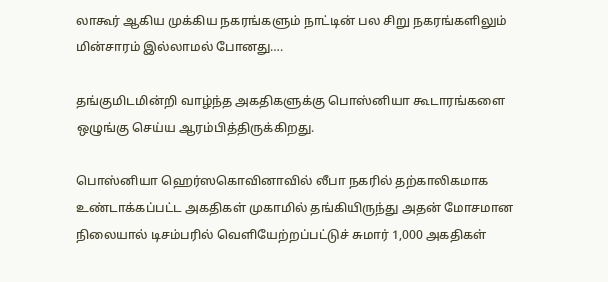லாகூர் ஆகிய முக்கிய நகரங்களும் நாட்டின் பல சிறு நகரங்களிலும் மின்சாரம் இல்லாமல் போனது….

தங்குமிடமின்றி வாழ்ந்த அகதிகளுக்கு பொஸ்னியா கூடாரங்களை ஒழுங்கு செய்ய ஆரம்பித்திருக்கிறது.

பொஸ்னியா ஹெர்ஸகொவினாவில் லீபா நகரில் தற்காலிகமாக உண்டாக்கப்பட்ட அகதிகள் முகாமில் தங்கியிருந்து அதன் மோசமான நிலையால் டிசம்பரில் வெளியேற்றப்பட்டுச் சுமார் 1,000 அகதிகள்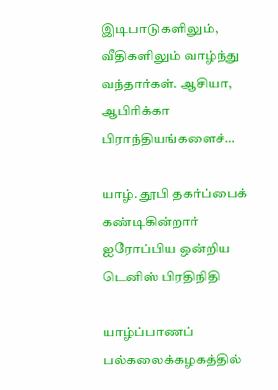இடிபாடுகளிலும், வீதிகளிலும் வாழ்ந்து வந்தார்கள். ஆசியா, ஆபிரிக்கா பிராந்தியங்களைச்…

யாழ். தூபி தகர்ப்பைக் கண்டிகின்றார் ஐரோப்பிய ஒன்றிய டெனிஸ் பிரதிநிதி

யாழ்ப்பாணப் பல்கலைக்கழகத்தில்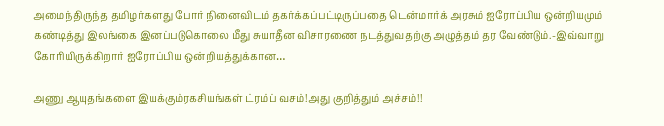அமைந்திருந்த தமிழர்களது போர் நினைவிடம் தகர்க்கப்பட்டிருப்பதை டென்மார்க் அரசும் ஐரோப்பிய ஒன்றியமும் கண்டித்து இலங்கை இனப்படுகொலை மீது சுயாதீன விசாரணை நடத்துவதற்கு அழுத்தம் தர வேண்டும்.-இவ்வாறு கோரியிருக்கிறார் ஐரோப்பிய ஒன்றியத்துக்கான…

அணு ஆயுதங்களை இயக்கும்ரகசியங்கள் ட்ரம்ப் வசம்!அது குறித்தும் அச்சம்!!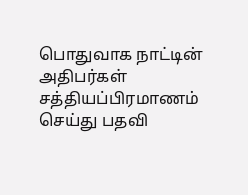பொதுவாக நாட்டின் அதிபர்கள் சத்தியப்பிரமாணம் செய்து பதவி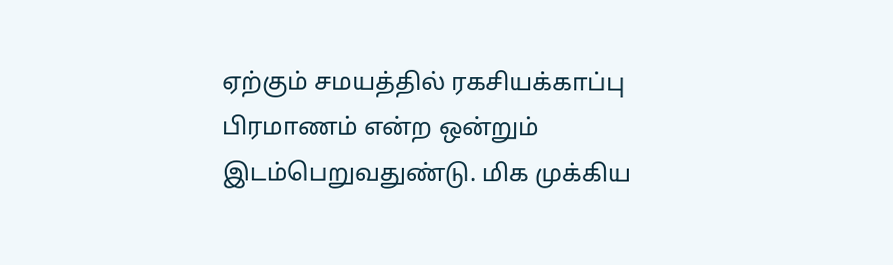ஏற்கும் சமயத்தில் ரகசியக்காப்பு பிரமாணம் என்ற ஒன்றும் இடம்பெறுவதுண்டு. மிக முக்கிய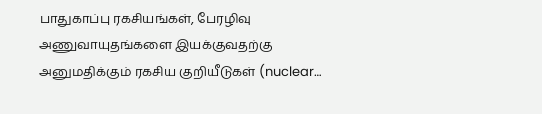பாதுகாப்பு ரகசியங்கள், பேரழிவு அணுவாயுதங்களை இயக்குவதற்கு அனுமதிக்கும் ரகசிய குறியீடுகள் (nuclear…